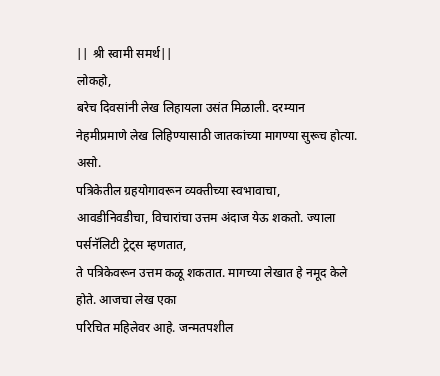|| श्री स्वामी समर्थ||
लोकहो,
बरेच दिवसांनी लेख लिहायला उसंत मिळाली. दरम्यान
नेहमीप्रमाणे लेख लिहिण्यासाठी जातकांच्या मागण्या सुरूच होत्या. असो.
पत्रिकेतील ग्रहयोगावरून व्यक्तीच्या स्वभावाचा,
आवडीनिवडीचा, विचारांचा उत्तम अंदाज येऊ शकतो. ज्याला पर्सनॅलिटी ट्रेट्स म्हणतात,
ते पत्रिकेवरून उत्तम कळू शकतात. मागच्या लेखात हे नमूद केले होते. आजचा लेख एका
परिचित महिलेवर आहे. जन्मतपशील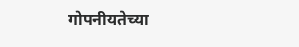गोपनीयतेच्या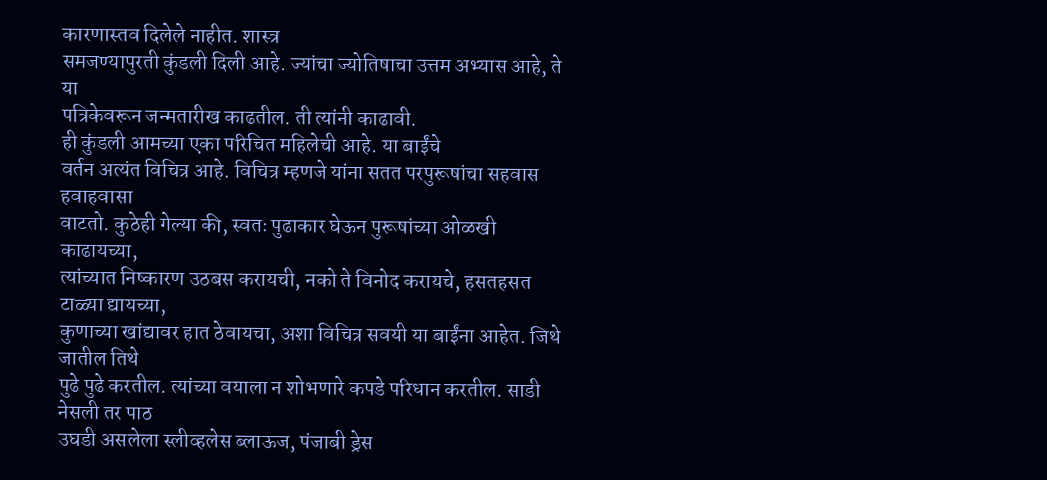कारणास्तव दिलेले नाहीत. शास्त्र
समजण्यापुरती कुंडली दिली आहे. ज्यांचा ज्योतिषाचा उत्तम अभ्यास आहे, ते या
पत्रिकेवरून जन्मतारीख काढतील. ती त्यांनी काढावी.
ही कुंडली आमच्या एका परिचित महिलेची आहे. या बाईंचे
वर्तन अत्यंत विचित्र आहे. विचित्र म्हणजे यांना सतत परपुरूषांचा सहवास हवाहवासा
वाटतो. कुठेही गेल्या की, स्वतः पुढाकार घेऊन पुरूषांच्या ओळखी काढायच्या,
त्यांच्यात निष्कारण उठबस करायची, नको ते विनोद करायचे, हसतहसत टाळ्या द्यायच्या,
कुणाच्या खांद्यावर हात ठेवायचा, अशा विचित्र सवयी या बाईंना आहेत. जिथे जातील तिथे
पुढे पुढे करतील. त्यांच्या वयाला न शोभणारे कपडे परिधान करतील. साडी नेसली तर पाठ
उघडी असलेला स्लीव्हलेस ब्लाऊज, पंजाबी ड्रेस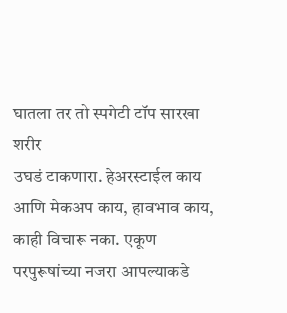घातला तर तो स्पगेटी टॉप सारखा शरीर
उघडं टाकणारा. हेअरस्टाईल काय आणि मेकअप काय, हावभाव काय, काही विचारू नका. एकूण
परपुरूषांच्या नजरा आपल्याकडे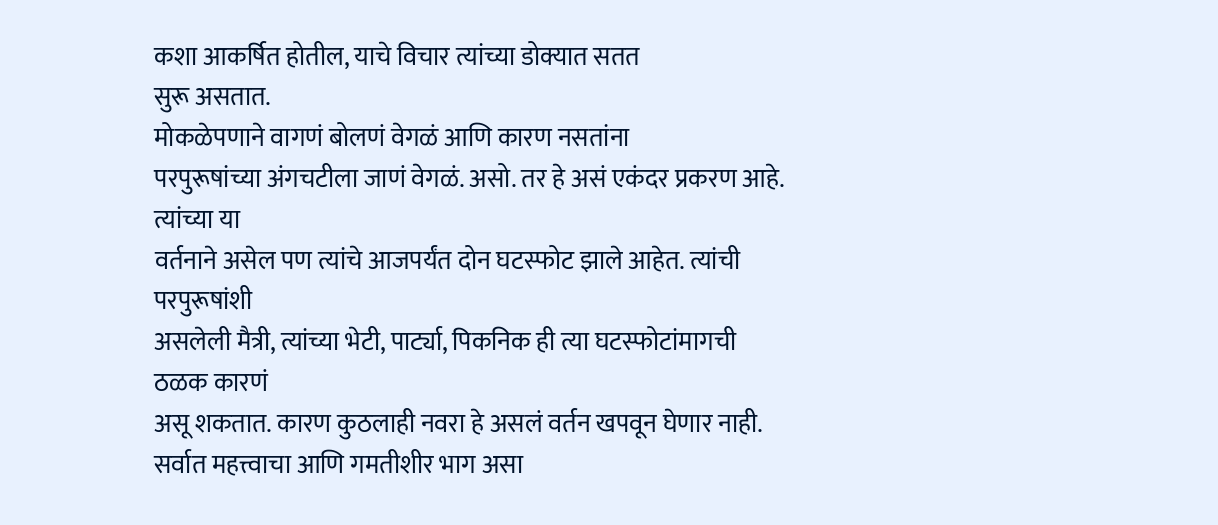कशा आकर्षित होतील, याचे विचार त्यांच्या डोक्यात सतत
सुरू असतात.
मोकळेपणाने वागणं बोलणं वेगळं आणि कारण नसतांना
परपुरूषांच्या अंगचटीला जाणं वेगळं. असो. तर हे असं एकंदर प्रकरण आहे. त्यांच्या या
वर्तनाने असेल पण त्यांचे आजपर्यंत दोन घटस्फोट झाले आहेत. त्यांची परपुरूषांशी
असलेली मैत्री, त्यांच्या भेटी, पार्ट्या, पिकनिक ही त्या घटस्फोटांमागची ठळक कारणं
असू शकतात. कारण कुठलाही नवरा हे असलं वर्तन खपवून घेणार नाही.
सर्वात महत्त्वाचा आणि गमतीशीर भाग असा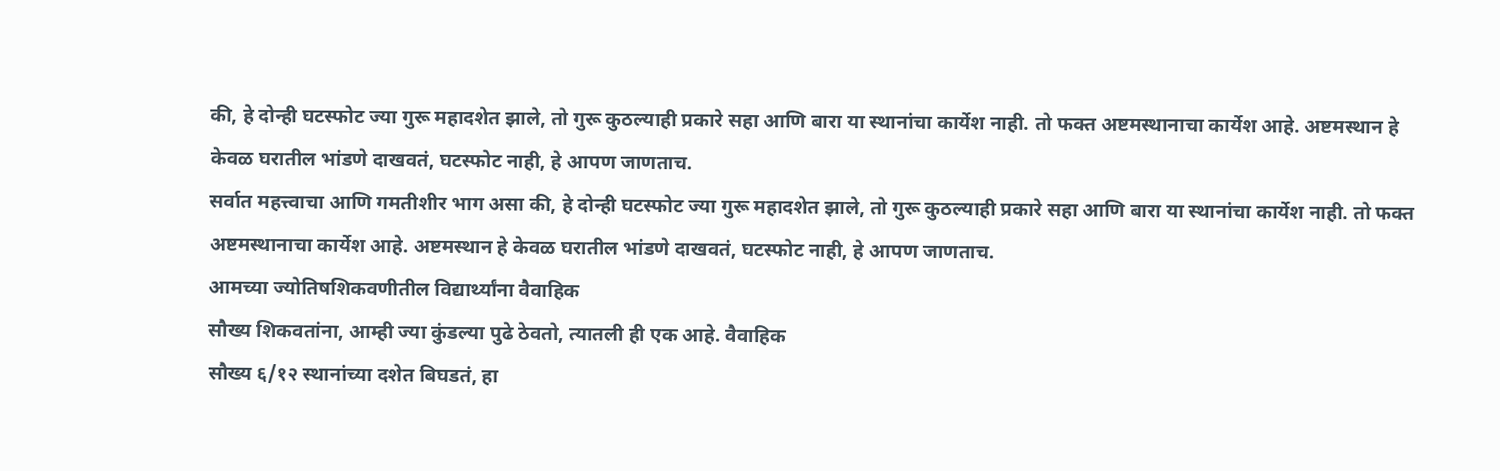की, हे दोन्ही घटस्फोट ज्या गुरू महादशेत झाले, तो गुरू कुठल्याही प्रकारे सहा आणि बारा या स्थानांचा कार्येश नाही. तो फक्त अष्टमस्थानाचा कार्येश आहे. अष्टमस्थान हे केवळ घरातील भांडणे दाखवतं, घटस्फोट नाही, हे आपण जाणताच.
सर्वात महत्त्वाचा आणि गमतीशीर भाग असा की, हे दोन्ही घटस्फोट ज्या गुरू महादशेत झाले, तो गुरू कुठल्याही प्रकारे सहा आणि बारा या स्थानांचा कार्येश नाही. तो फक्त अष्टमस्थानाचा कार्येश आहे. अष्टमस्थान हे केवळ घरातील भांडणे दाखवतं, घटस्फोट नाही, हे आपण जाणताच.
आमच्या ज्योतिषशिकवणीतील विद्यार्थ्यांना वैवाहिक
सौख्य शिकवतांना, आम्ही ज्या कुंडल्या पुढे ठेवतो, त्यातली ही एक आहे. वैवाहिक
सौख्य ६/१२ स्थानांच्या दशेत बिघडतं, हा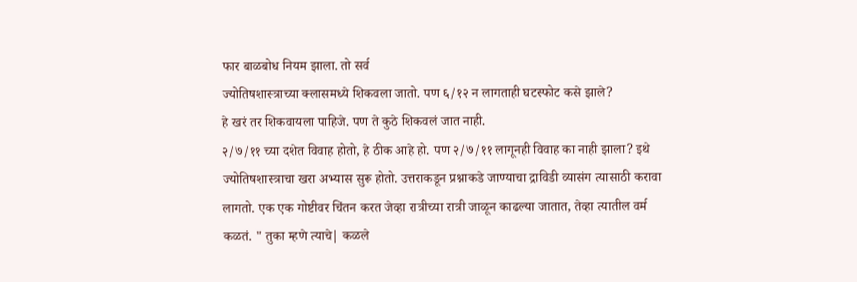फार बाळबोध नियम झाला. तो सर्व
ज्योतिषशास्त्राच्या क्लासमध्ये शिकवला जातो. पण ६/१२ न लागताही घटस्फोट कसे झाले?
हे खरं तर शिकवायला पाहिजे. पण ते कुठे शिकवलं जात नाही.
२/७/११ च्या दशेत विवाह होतो, हे ठीक आहे हो. पण २/७/११ लागूनही विवाह का नाही झाला? इथे ज्योतिषशास्त्राचा खरा अभ्यास सुरू होतो. उत्तराकडून प्रश्नाकडे जाण्याचा द्राविडी व्यासंग त्यासाठी करावा लागतो. एक एक गोष्टीवर चिंतन करत जेव्हा रात्रीच्या रात्री जाळून काढल्या जातात, तेव्हा त्यातील वर्म कळतं. " तुका म्हणे त्याचे| कळले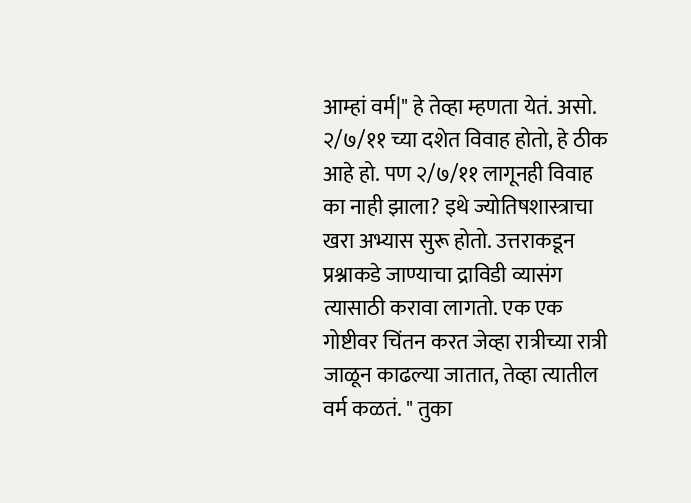आम्हां वर्म|" हे तेव्हा म्हणता येतं. असो.
२/७/११ च्या दशेत विवाह होतो, हे ठीक आहे हो. पण २/७/११ लागूनही विवाह का नाही झाला? इथे ज्योतिषशास्त्राचा खरा अभ्यास सुरू होतो. उत्तराकडून प्रश्नाकडे जाण्याचा द्राविडी व्यासंग त्यासाठी करावा लागतो. एक एक गोष्टीवर चिंतन करत जेव्हा रात्रीच्या रात्री जाळून काढल्या जातात, तेव्हा त्यातील वर्म कळतं. " तुका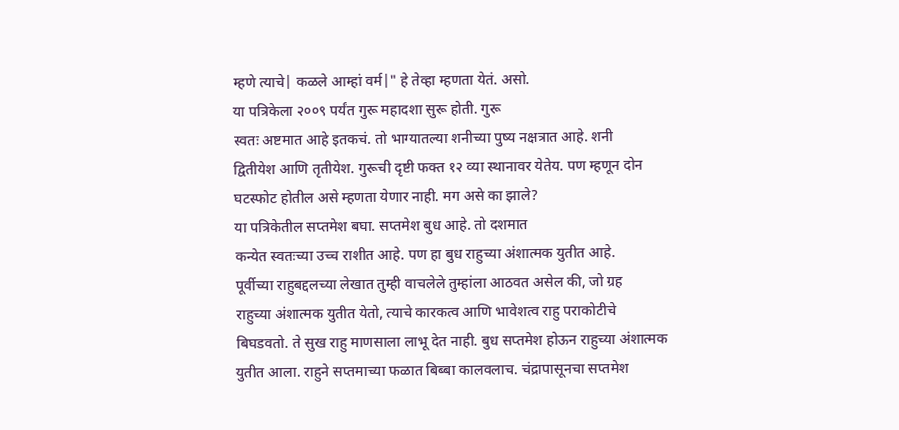म्हणे त्याचे| कळले आम्हां वर्म|" हे तेव्हा म्हणता येतं. असो.
या पत्रिकेला २००९ पर्यंत गुरू महादशा सुरू होती. गुरू
स्वतः अष्टमात आहे इतकचं. तो भाग्यातल्या शनीच्या पुष्य नक्षत्रात आहे. शनी
द्वितीयेश आणि तृतीयेश. गुरूची दृष्टी फक्त १२ व्या स्थानावर येतेय. पण म्हणून दोन
घटस्फोट होतील असे म्हणता येणार नाही. मग असे का झाले?
या पत्रिकेतील सप्तमेश बघा. सप्तमेश बुध आहे. तो दशमात
कन्येत स्वतःच्या उच्च राशीत आहे. पण हा बुध राहुच्या अंशात्मक युतीत आहे.
पूर्वीच्या राहुबद्दलच्या लेखात तुम्ही वाचलेले तुम्हांला आठवत असेल की, जो ग्रह
राहुच्या अंशात्मक युतीत येतो, त्याचे कारकत्व आणि भावेशत्व राहु पराकोटीचे
बिघडवतो. ते सुख राहु माणसाला लाभू देत नाही. बुध सप्तमेश होऊन राहुच्या अंशात्मक
युतीत आला. राहुने सप्तमाच्या फळात बिब्बा कालवलाच. चंद्रापासूनचा सप्तमेश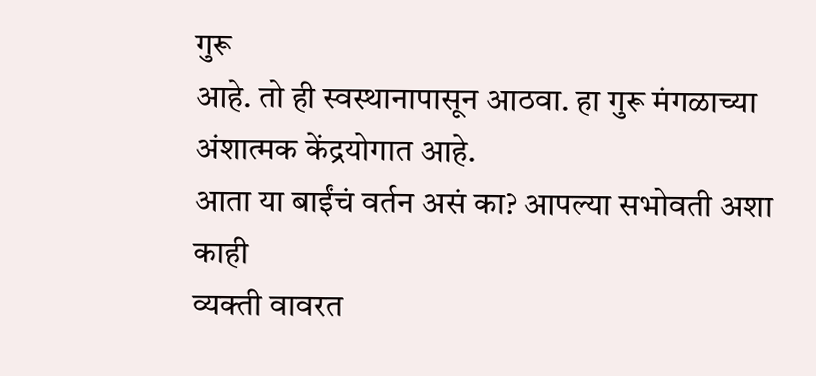गुरू
आहे. तो ही स्वस्थानापासून आठवा. हा गुरू मंगळाच्या अंशात्मक केंद्रयोगात आहे.
आता या बाईंचं वर्तन असं का? आपल्या सभोवती अशा काही
व्यक्ती वावरत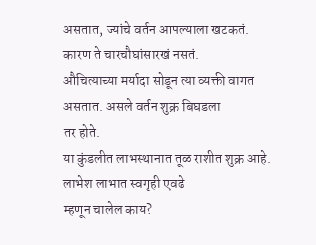असतात, ज्यांचे वर्तन आपल्याला खटकतं. कारण ते चारचौघांसारखं नसतं.
औचित्याच्या मर्यादा सोडून त्या व्यक्ती वागत असतात. असले वर्तन शुक्र बिघडला
तर होते.
या कुंडलीत लाभस्थानात तूळ राशीत शुक्र आहे. लाभेश लाभात स्वगृही एवढे
म्हणून चालेल काय?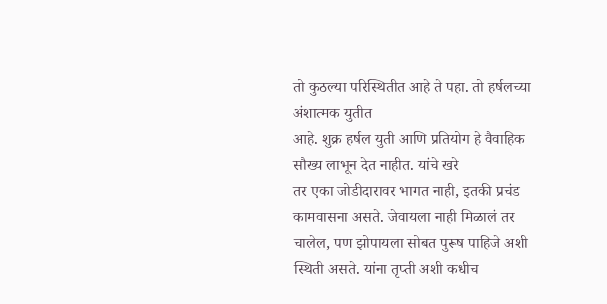तो कुठल्या परिस्थितीत आहे ते पहा. तो हर्षलच्या अंशात्मक युतीत
आहे. शुक्र हर्षल युती आणि प्रतियोग हे वैवाहिक सौख्य लाभून देत नाहीत. यांचे खरे
तर एका जोडीदारावर भागत नाही, इतकी प्रचंड कामवासना असते. जेवायला नाही मिळालं तर
चालेल, पण झोपायला सोबत पुरूष पाहिजे अशी स्थिती असते. यांना तृप्ती अशी कधीच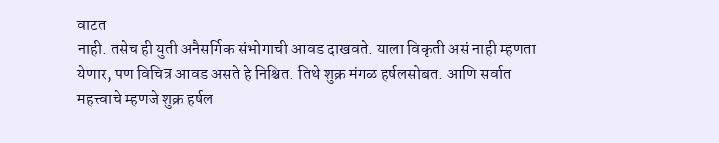वाटत
नाही. तसेच ही युती अनैसर्गिक संभोगाची आवड दाखवते. याला विकृती असं नाही म्हणता
येणार, पण विचित्र आवड असते हे निश्चित. तिथे शुक्र मंगळ हर्षलसोबत. आणि सर्वात
महत्त्वाचे म्हणजे शुक्र हर्षल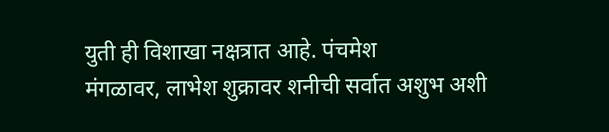युती ही विशाखा नक्षत्रात आहे. पंचमेश
मंगळावर, लाभेश शुक्रावर शनीची सर्वात अशुभ अशी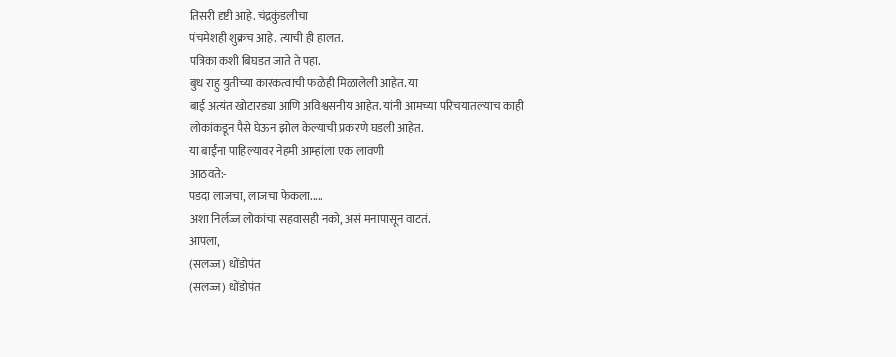तिसरी दृष्टी आहे. चंद्रकुंडलीचा
पंचमेशही शुक्रच आहे. त्याची ही हालत.
पत्रिका कशी बिघडत जाते ते पहा.
बुध राहु युतीच्या कारकत्वाची फळेही मिळालेली आहेत. या
बाई अत्यंत खोटारड्या आणि अविश्वसनीय आहेत. यांनी आमच्या परिचयातल्याच काही
लोकांकडून पैसे घेऊन झोल केल्याची प्रकरणे घडली आहेत.
या बाईंना पाहिल्यावर नेहमी आम्हांला एक लावणी
आठवते:-
पडदा लाजचा, लाजचा फेकला.....
अशा निर्लज्ज लोकांचा सहवासही नको, असं मनापासून वाटतं.
आपला,
(सलज्ज) धोंडोपंत
(सलज्ज) धोंडोपंत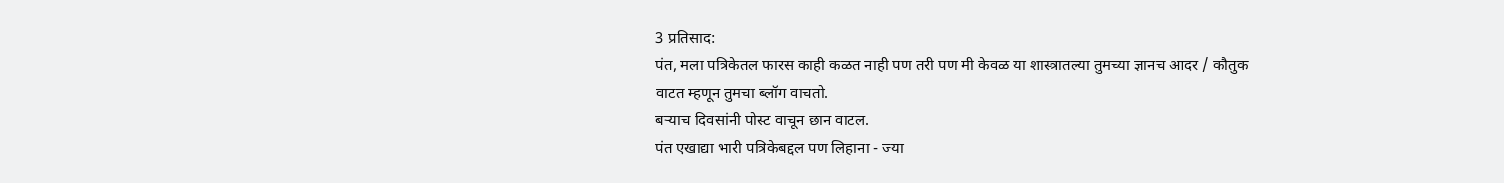3 प्रतिसाद:
पंत, मला पत्रिकेतल फारस काही कळत नाही पण तरी पण मी केवळ या शास्त्रातल्या तुमच्या ज्ञानच आदर / कौतुक वाटत म्हणून तुमचा ब्लॉग वाचतो.
बऱ्याच दिवसांनी पोस्ट वाचून छान वाटल.
पंत एखाद्या भारी पत्रिकेबद्दल पण लिहाना - ज्या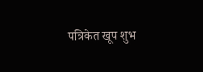पत्रिकेत खूप शुभ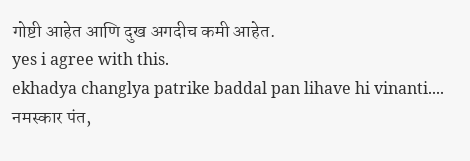गोष्टी आहेत आणि दुख अगदीच कमी आहेत.
yes i agree with this.
ekhadya changlya patrike baddal pan lihave hi vinanti....
नमस्कार पंत,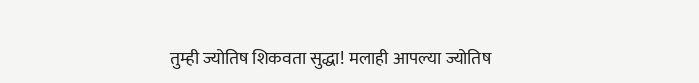तुम्ही ज्योतिष शिकवता सुद्धा! मलाही आपल्या ज्योतिष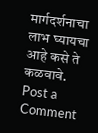मार्गदर्शनाचा लाभ घ्यायचा आहे कसे ते
कळवावे.
Post a Comment